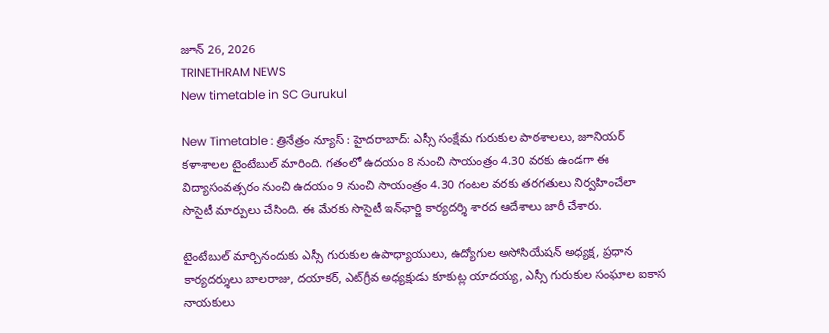జూన్ 26, 2026
TRINETHRAM NEWS
New timetable in SC Gurukul

New Timetable : త్రినేత్రం న్యూస్ : హైదరాబాద్‌: ఎస్సీ సంక్షేమ గురుకుల పాఠశాలలు, జూనియర్‌ కళాశాలల టైంటేబుల్‌ మారింది. గతంలో ఉదయం 8 నుంచి సాయంత్రం 4.30 వరకు ఉండగా ఈ విద్యాసంవత్సరం నుంచి ఉదయం 9 నుంచి సాయంత్రం 4.30 గంటల వరకు తరగతులు నిర్వహించేలా సొసైటీ మార్పులు చేసింది. ఈ మేరకు సొసైటీ ఇన్‌ఛార్జి కార్యదర్శి శారద ఆదేశాలు జారీ చేశారు.

టైంటేబుల్‌ మార్చినందుకు ఎస్సీ గురుకుల ఉపాధ్యాయులు, ఉద్యోగుల అసోసియేషన్‌ అధ్యక్ష, ప్రధాన కార్యదర్శులు బాలరాజు, దయాకర్, ఎట్‌గ్రీవ అధ్యక్షుడు కూకుట్ల యాదయ్య, ఎస్సీ గురుకుల సంఘాల ఐకాస నాయకులు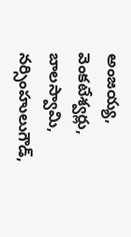అంజయ్య, వెంకటేశ్వర్లు, బాలస్వామి, నర్సింహులుగౌడ్,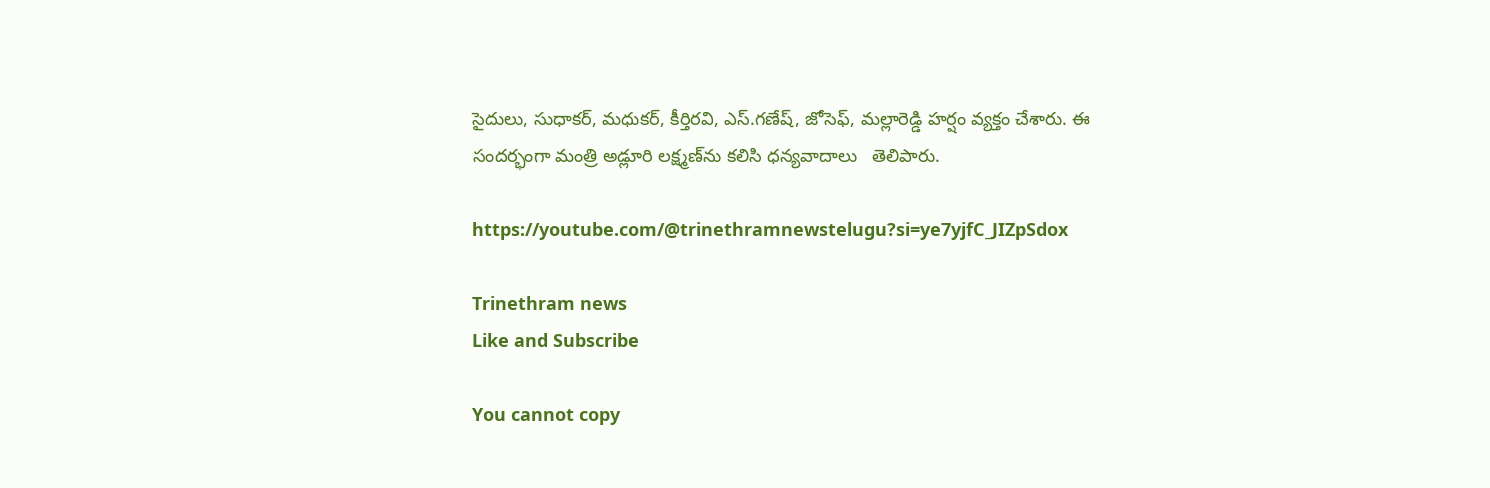సైదులు, సుధాకర్, మధుకర్, కీర్తిరవి, ఎస్‌.గణేష్, జోసెఫ్, మల్లారెడ్డి హర్షం వ్యక్తం చేశారు. ఈ సందర్భంగా మంత్రి అడ్లూరి లక్ష్మణ్‌ను కలిసి ధన్యవాదాలు   తెలిపారు.

https://youtube.com/@trinethramnewstelugu?si=ye7yjfC_JIZpSdox

Trinethram news
Like and Subscribe

You cannot copy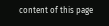content of this page